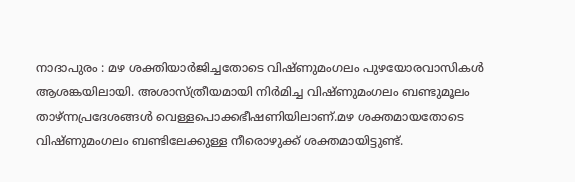നാദാപുരം : മഴ ശക്തിയാർജിച്ചതോടെ വിഷ്ണുമംഗലം പുഴയോരവാസികൾ ആശങ്കയിലായി. അശാസ്ത്രീയമായി നിർമിച്ച വിഷ്ണുമംഗലം ബണ്ടുമൂലം താഴ്ന്നപ്രദേശങ്ങൾ വെള്ളപൊക്കഭീഷണിയിലാണ്.മഴ ശക്തമായതോടെ വിഷ്ണുമംഗലം ബണ്ടിലേക്കുള്ള നീരൊഴുക്ക് ശക്തമായിട്ടുണ്ട്.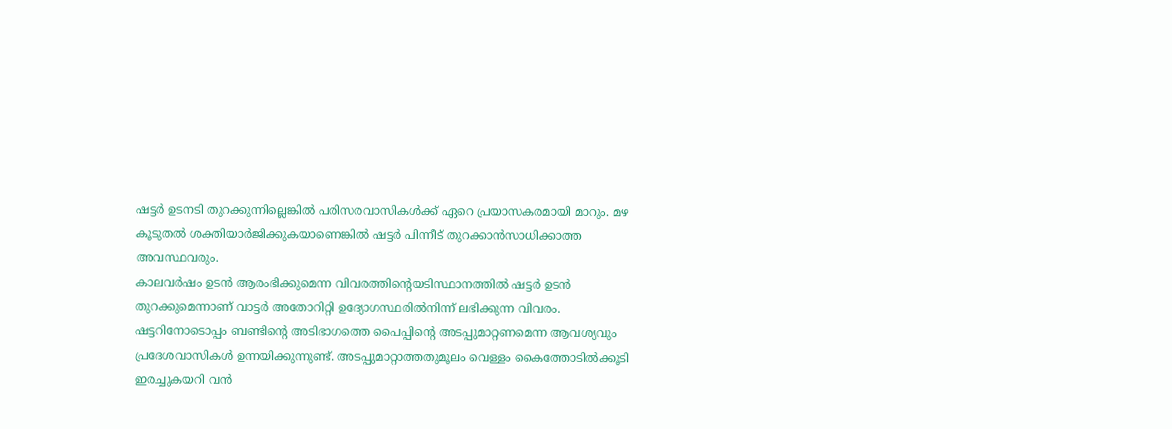ഷട്ടർ ഉടനടി തുറക്കുന്നില്ലെങ്കിൽ പരിസരവാസികൾക്ക് ഏറെ പ്രയാസകരമായി മാറും. മഴ കൂടുതൽ ശക്തിയാർജിക്കുകയാണെങ്കിൽ ഷട്ടർ പിന്നീട് തുറക്കാൻസാധിക്കാത്ത അവസ്ഥവരും.
കാലവർഷം ഉടൻ ആരംഭിക്കുമെന്ന വിവരത്തിന്റെയടിസ്ഥാനത്തിൽ ഷട്ടർ ഉടൻ തുറക്കുമെന്നാണ് വാട്ടർ അതോറിറ്റി ഉദ്യോഗസ്ഥരിൽനിന്ന് ലഭിക്കുന്ന വിവരം. ഷട്ടറിനോടൊപ്പം ബണ്ടിന്റെ അടിഭാഗത്തെ പൈപ്പിന്റെ അടപ്പുമാറ്റണമെന്ന ആവശ്യവും പ്രദേശവാസികൾ ഉന്നയിക്കുന്നുണ്ട്. അടപ്പുമാറ്റാത്തതുമൂലം വെള്ളം കൈത്തോടിൽക്കൂടി ഇരച്ചുകയറി വൻ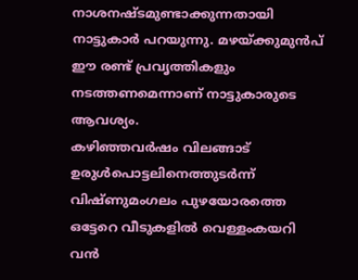നാശനഷ്ടമുണ്ടാക്കുന്നതായി നാട്ടുകാർ പറയുന്നു. മഴയ്ക്കുമുൻപ് ഈ രണ്ട് പ്രവൃത്തികളും നടത്തണമെന്നാണ് നാട്ടുകാരുടെ ആവശ്യം.
കഴിഞ്ഞവർഷം വിലങ്ങാട് ഉരുൾപൊട്ടലിനെത്തുടർന്ന് വിഷ്ണുമംഗലം പുഴയോരത്തെ ഒട്ടേറെ വീടുകളിൽ വെള്ളംകയറി വൻ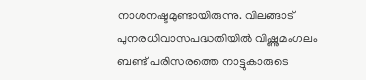നാശനഷ്ടമുണ്ടായിരുന്നു. വിലങ്ങാട് പുനരധിവാസപദ്ധതിയിൽ വിഷ്ണുമംഗലം ബണ്ട് പരിസരത്തെ നാട്ടുകാരുടെ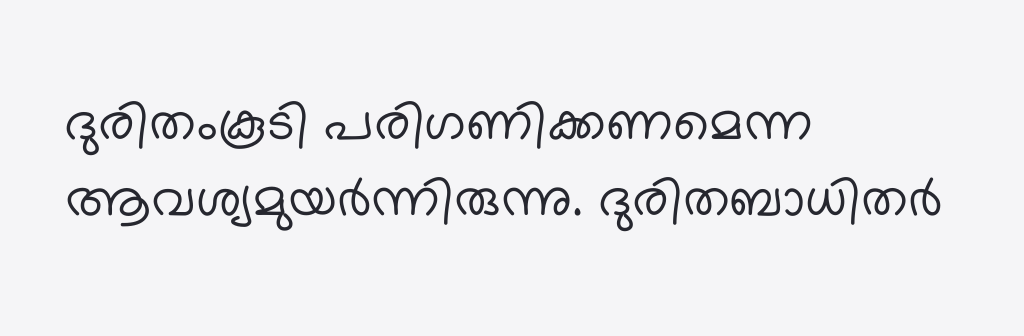ദുരിതംകൂടി പരിഗണിക്കണമെന്ന ആവശ്യമുയർന്നിരുന്നു. ദുരിതബാധിതർ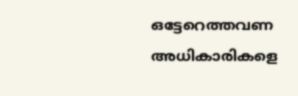ഒട്ടേറെത്തവണ അധികാരികളെ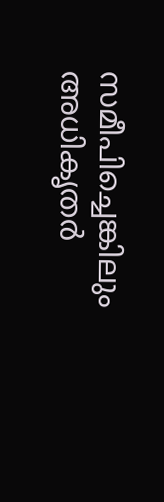സമീപിച്ചെങ്കിലും അധികൃതർ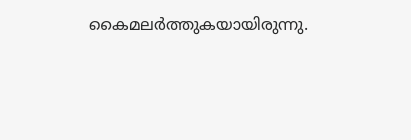കൈമലർത്തുകയായിരുന്നു.